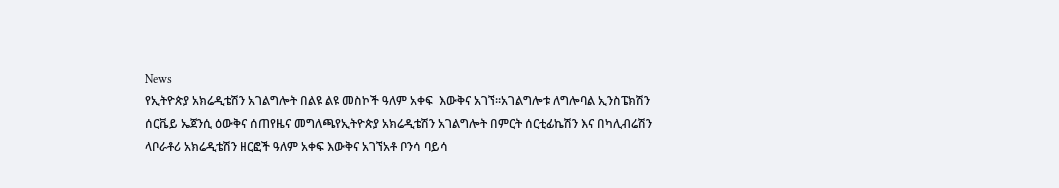News
የኢትዮጵያ አክሬዲቴሽን አገልግሎት በልዩ ልዩ መስኮች ዓለም አቀፍ  እውቅና አገኘ፡፡አገልግሎቱ ለግሎባል ኢንስፔክሽን ሰርቬይ ኤጀንሲ ዕውቅና ሰጠየዜና መግለጫየኢትዮጵያ አክሬዲቴሽን አገልግሎት በምርት ሰርቲፊኬሽን እና በካሊብሬሽን ላቦራቶሪ አክሬዲቴሽን ዘርፎች ዓለም አቀፍ እውቅና አገኘአቶ ቦንሳ ባይሳ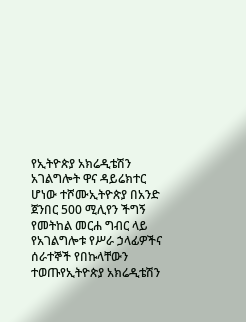የኢትዮጵያ አክሬዲቴሽን አገልግሎት ዋና ዳይሬክተር ሆነው ተሾሙኢትዮጵያ በአንድ ጀንበር 500 ሚሊየን ችግኝ የመትከል መርሐ ግብር ላይ የአገልግሎቱ የሥራ ኃላፊዎችና ሰራተኞች የበኩላቸውን ተወጡየኢትዮጵያ አክሬዲቴሽን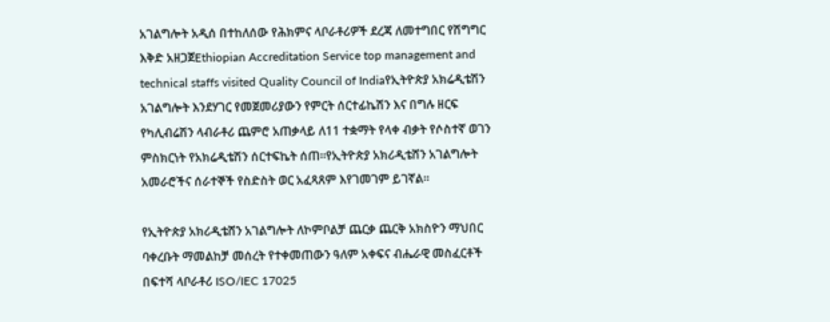አገልግሎት አዲሰ በተከለሰው የሕክምና ላቦራቶሪዎች ደረጃ ለመተግበር የሽግግር እቅድ አዘጋጀEthiopian Accreditation Service top management and technical staffs visited Quality Council of Indiaየኢትዮጵያ አክሬዲቴሽን አገልግሎት እንደሃገር የመጀመሪያውን የምርት ሰርተፊኬሽን እና በግሉ ዘርፍ የካሊብሬሽን ላብራቶሪ ጨምሮ አጠቃላይ ለ11 ተቋማት የላቀ ብቃት የሶስተኛ ወገን ምስክርነት የአክሬዲቴሽን ሰርተፍኬት ሰጠ፡፡የኢትዮጵያ አክሪዲቴሸን አገልግሎት አመራሮችና ሰራተኞች የስድስት ወር አፈጻጸም እየገመገም ይገኛል፡፡

የኢትዮጵያ አክሪዲቴሸን አገልግሎት ለኮምቦልቻ ጨርቃ ጨርቅ አክስዮን ማህበር ባቀረቡት ማመልከቻ መሰረት የተቀመጠውን ዓለም አቀፍና ብሔራዊ መስፈርቶች በፍተሻ ላቦራቶሪ ISO/IEC 17025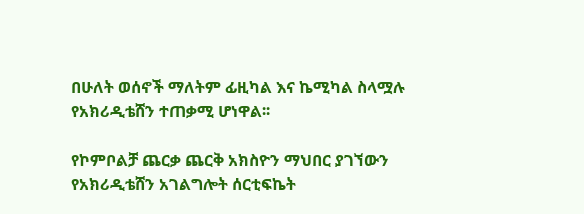በሁለት ወሰኖች ማለትም ፊዚካል እና ኬሚካል ስላሟሉ የአክሪዲቴሸን ተጠቃሚ ሆነዋል፡፡

የኮምቦልቻ ጨርቃ ጨርቅ አክስዮን ማህበር ያገኘውን የአክሪዲቴሸን አገልግሎት ሰርቲፍኬት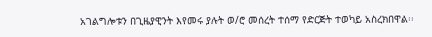አገልግሎቱን በጊዜያዊንት እየመሩ ያሉት ወ/ሮ መሰረት ተሰማ የድርጅት ተወካይ አስረክበዋል፡፡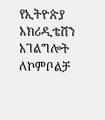የኢትዮጵያ አክሪዲቴሸን አገልግሎት ለኮምቦልቻ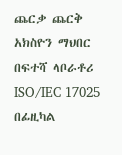ጨርቃ ጨርቅ አክስዮን ማህበር በፍተሻ ላቦራቶሪ ISO/IEC 17025 በፊዚካል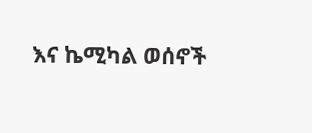እና ኬሚካል ወሰኖች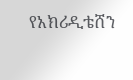የአክሪዲቴሸን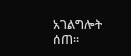አገልግሎት ሰጠ፡፡